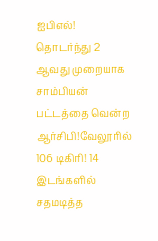ஐபிஎல்! தொடர்ந்து 2 ஆவது முறையாக சாம்பியன் பட்டத்தை வென்ற ஆர்சிபி!வேலூரில் 106 டிகிரி! 14 இடங்களில் சதமடித்த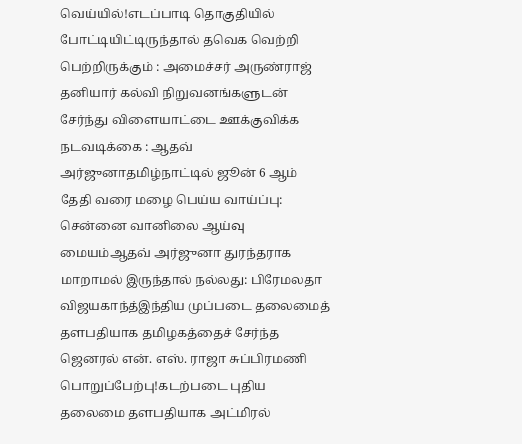வெய்யில்!எடப்பாடி தொகுதியில் போட்டியிட்டிருந்தால் தவெக வெற்றி பெற்றிருக்கும் : அமைச்சர் அருண்ராஜ் தனியார் கல்வி நிறுவனங்களுடன் சேர்ந்து விளையாட்டை ஊக்குவிக்க நடவடிக்கை : ஆதவ் அர்ஜுனாதமிழ்நாட்டில் ஜூன் 6 ஆம் தேதி வரை மழை பெய்ய வாய்ப்பு: சென்னை வானிலை ஆய்வு மையம்ஆதவ் அர்ஜுனா துரந்தராக மாறாமல் இருந்தால் நல்லது: பிரேமலதா விஜயகாந்த்இந்திய முப்படை தலைமைத் தளபதியாக தமிழகத்தைச் சேர்ந்த ஜெனரல் என். எஸ். ராஜா சுப்பிரமணி பொறுப்பேற்பு!கடற்படை புதிய தலைமை தளபதியாக அட்மிரல்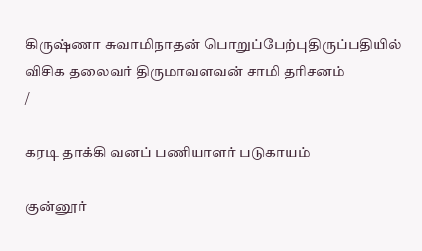கிருஷ்ணா சுவாமிநாதன் பொறுப்பேற்புதிருப்பதியில் விசிக தலைவர் திருமாவளவன் சாமி தரிசனம்
/

கரடி தாக்கி வனப் பணியாளர் படுகாயம்

குன்னூர்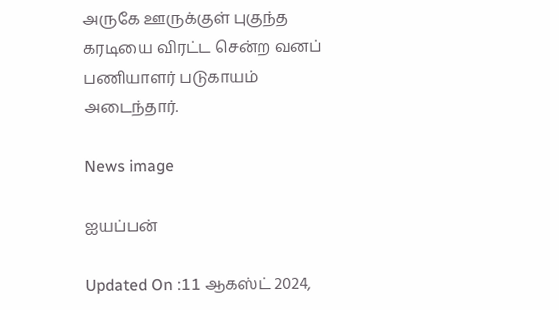அருகே ஊருக்குள் புகுந்த கரடியை விரட்ட சென்ற வனப் பணியாளர் படுகாயம் அடைந்தார்.

News image

ஐயப்பன்

Updated On :11 ஆகஸ்ட் 2024,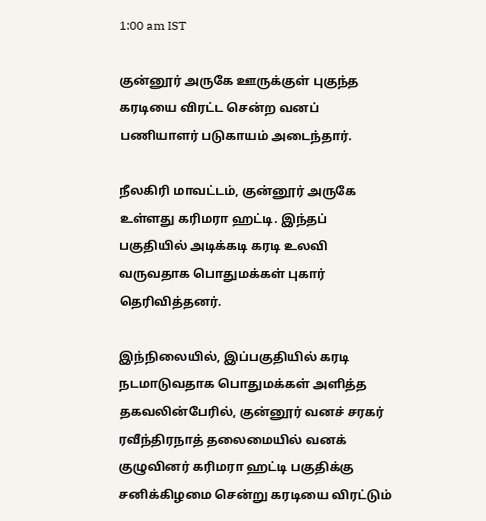1:00 am IST

குன்னூர் அருகே ஊருக்குள் புகுந்த கரடியை விரட்ட சென்ற வனப் பணியாளர் படுகாயம் அடைந்தார்.

நீலகிரி மாவட்டம், குன்னூர் அருகே உள்ளது கரிமரா ஹட்டி. இந்தப் பகுதியில் அடிக்கடி கரடி உலவி வருவதாக பொதுமக்கள் புகார் தெரிவித்தனர்.

இந்நிலையில், இப்பகுதியில் கரடி நடமாடுவதாக பொதுமக்கள் அளித்த தகவலின்பேரில், குன்னூர் வனச் சரகர் ரவீந்திரநாத் தலைமையில் வனக் குழுவினர் கரிமரா ஹட்டி பகுதிக்கு சனிக்கிழமை சென்று கரடியை விரட்டும்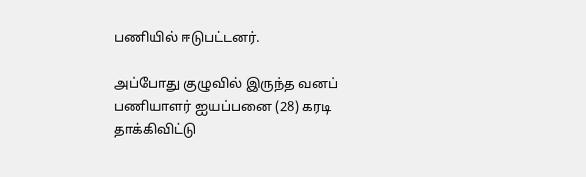பணியில் ஈடுபட்டனர்.

அப்போது குழுவில் இருந்த வனப் பணியாளர் ஐயப்பனை (28) கரடி தாக்கிவிட்டு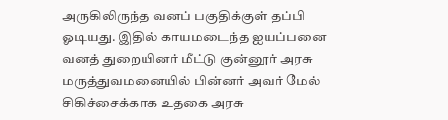அருகிலிருந்த வனப் பகுதிக்குள் தப்பி ஓடியது. இதில் காயமடைந்த ஐயப்பனை வனத் துறையினர் மீட்டு குன்னூர் அரசு மருத்துவமனையில் பின்னர் அவர் மேல் சிகிச்சைக்காக உதகை அரசு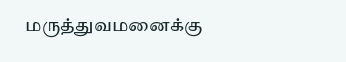மருத்துவமனைக்கு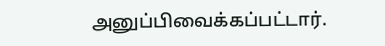அனுப்பிவைக்கப்பட்டார்.